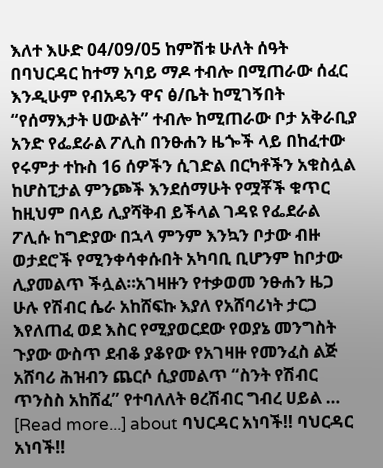እለተ እሁድ 04/09/05 ከምሽቱ ሁለት ሰዓት በባህርዳር ከተማ አባይ ማዶ ተብሎ በሚጠራው ሰፈር እንዲሁም የብአዴን ዋና ፅ/ቤት ከሚገኝበት “የሰማእታት ሀውልት” ተብሎ ከሚጠራው ቦታ አቅራቢያ አንድ የፌደራል ፖሊስ በንፁሐን ዜጐች ላይ በከፈተው የሩምታ ተኩስ 16 ሰዎችን ሲገድል በርካቶችን አቁስሏል ከሆስፒታል ምንጮች እንደሰማሁት የሟቾች ቁጥር ከዚህም በላይ ሊያሻቅብ ይችላል ገዳዩ የፌደራል ፖሊሱ ከግድያው በኋላ ምንም እንኳን ቦታው ብዙ ወታደሮች የሚንቀሳቀሱበት አካባቢ ቢሆንም ከቦታው ሊያመልጥ ችሏል።አገዛዙን የተቃወመ ንፁሐን ዜጋ ሁሉ የሽብር ሴራ አከሸፍኩ እያለ የአሸባሪነት ታርጋ እየለጠፈ ወደ እስር የሚያወርደው የወያኔ መንግስት ጉያው ውስጥ ደብቆ ያቆየው የአገዛዙ የመንፈስ ልጅ አሸባሪ ሕዝብን ጨርሶ ሲያመልጥ “ስንት የሽብር ጥንስስ አከሸፈ” የተባለለት ፀረሽብር ግብረ ሀይል … [Read more...] about ባህርዳር አነባች!! ባህርዳር አነባች!!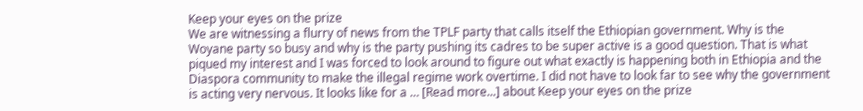Keep your eyes on the prize
We are witnessing a flurry of news from the TPLF party that calls itself the Ethiopian government. Why is the Woyane party so busy and why is the party pushing its cadres to be super active is a good question. That is what piqued my interest and I was forced to look around to figure out what exactly is happening both in Ethiopia and the Diaspora community to make the illegal regime work overtime. I did not have to look far to see why the government is acting very nervous. It looks like for a … [Read more...] about Keep your eyes on the prize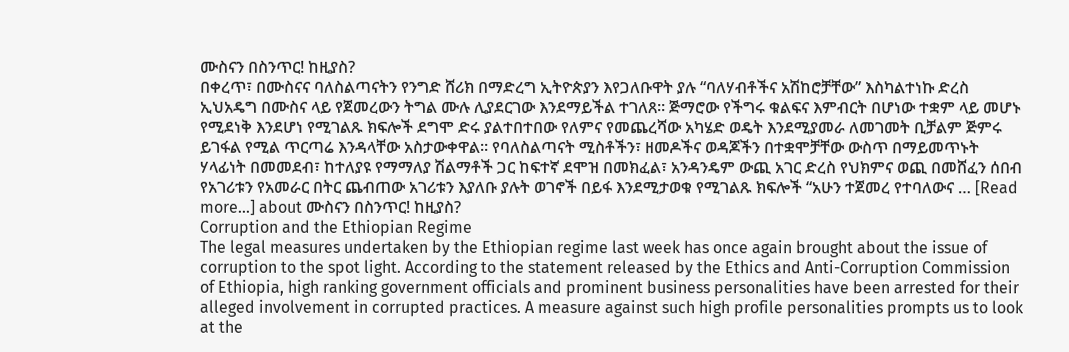ሙስናን በስንጥር! ከዚያስ?
በቀረጥ፣ በሙስናና ባለስልጣናትን የንግድ ሸሪክ በማድረግ ኢትዮጵያን እየጋለቡዋት ያሉ “ባለሃብቶችና አሽከሮቻቸው” እስካልተነኩ ድረስ ኢህአዴግ በሙስና ላይ የጀመረውን ትግል ሙሉ ሊያደርገው እንደማይችል ተገለጸ። ጅማሮው የችግሩ ቁልፍና እምብርት በሆነው ተቋም ላይ መሆኑ የሚደነቅ እንደሆነ የሚገልጹ ክፍሎች ደግሞ ድሩ ያልተበተበው የለምና የመጨረሻው አካሄድ ወዴት እንደሚያመራ ለመገመት ቢቻልም ጅምሩ ይገፋል የሚል ጥርጣሬ እንዳላቸው አስታውቀዋል። የባለስልጣናት ሚስቶችን፣ ዘመዶችና ወዳጆችን በተቋሞቻቸው ውስጥ በማይመጥኑት ሃላፊነት በመመደብ፣ ከተለያዩ የማማለያ ሽልማቶች ጋር ከፍተኛ ደሞዝ በመክፈል፣ አንዳንዴም ውጪ አገር ድረስ የህክምና ወጪ በመሸፈን ሰበብ የአገሪቱን የአመራር በትር ጨብጠው አገሪቱን እያለቡ ያሉት ወገኖች በይፋ እንደሚታወቁ የሚገልጹ ክፍሎች “አሁን ተጀመረ የተባለውና … [Read more...] about ሙስናን በስንጥር! ከዚያስ?
Corruption and the Ethiopian Regime
The legal measures undertaken by the Ethiopian regime last week has once again brought about the issue of corruption to the spot light. According to the statement released by the Ethics and Anti-Corruption Commission of Ethiopia, high ranking government officials and prominent business personalities have been arrested for their alleged involvement in corrupted practices. A measure against such high profile personalities prompts us to look at the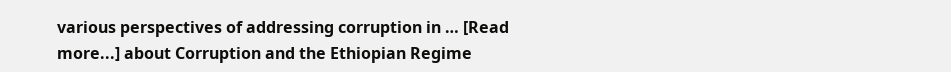various perspectives of addressing corruption in … [Read more...] about Corruption and the Ethiopian Regime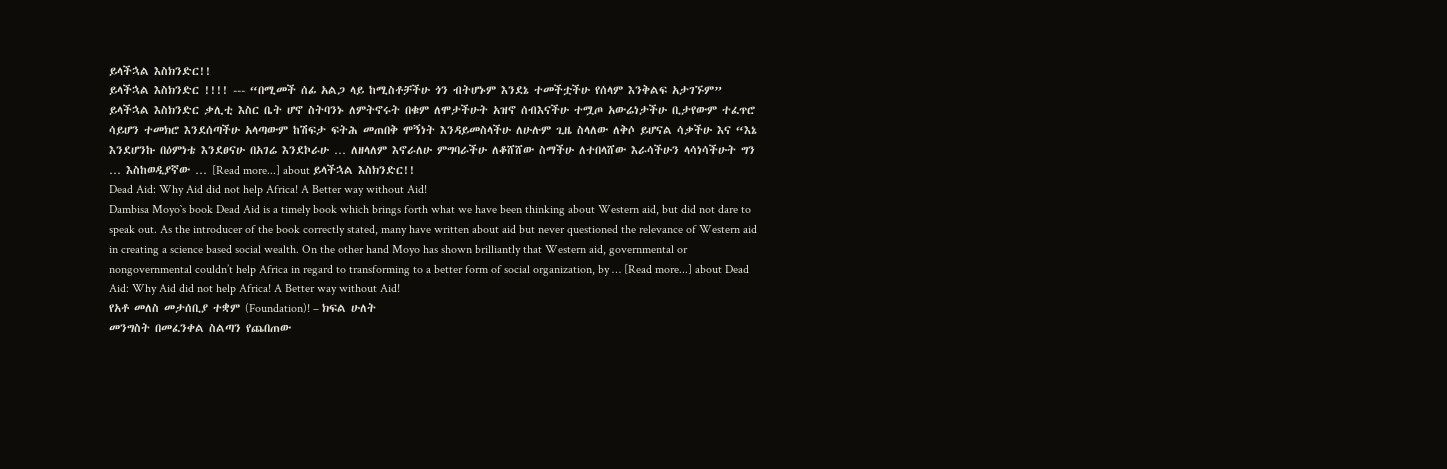ይላችኋል እስክንድር!!
ይላችኋል እስክንድር !!!! --- “በሚመች ሰፊ አልጋ ላይ ከሚስቶቻችሁ ጎን ብትሆኑም እንደኔ ተመችቷችሁ የሰላም እንቅልፍ አታገኙም” ይላችኋል እስክንድር ቃሊቲ እስር ቤት ሆኖ ስትባንኑ ለምትኖሩት በቁም ለሞታችሁት አዝኖ ሰብእናችሁ ተሟጦ አውሬነታችሁ ቢታየውም ተፈጥሮ ሳይሆን ተመክሮ እንደሰጣችሁ አላጣውም ከሽፍታ ፍትሕ መጠበቅ ሞኝነት እንዳይመስላችሁ ለሁሉም ጊዜ ስላለው ለቅሶ ይሆናል ሳቃችሁ እና “እኔ እንደሆንኩ በዕምነቴ እንደፀናሁ በአገሬ እንደኮራሁ … ለዘላለም እኖራለሁ ምግባራችሁ ለቆሸሸው ስማችሁ ለተበላሸው እራሳችሁን ላሳነሳችሁት ግን … እስከወዲያኛው … [Read more...] about ይላችኋል እስክንድር!!
Dead Aid: Why Aid did not help Africa! A Better way without Aid!
Dambisa Moyo`s book Dead Aid is a timely book which brings forth what we have been thinking about Western aid, but did not dare to speak out. As the introducer of the book correctly stated, many have written about aid but never questioned the relevance of Western aid in creating a science based social wealth. On the other hand Moyo has shown brilliantly that Western aid, governmental or nongovernmental couldn’t help Africa in regard to transforming to a better form of social organization, by … [Read more...] about Dead Aid: Why Aid did not help Africa! A Better way without Aid!
የአቶ መለስ መታሰቢያ ተቋም (Foundation)! – ክፍል ሁለት
መንግስት በመፈንቀል ስልጣን የጨበጠው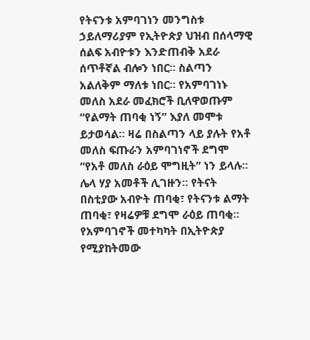የትናንቱ አምባገነን መንግስቱ ኃይለማሪያም የኢትዮጵያ ህዝብ በሰላማዊ ሰልፍ አብዮቱን እንድጠብቅ አደራ ሰጥቶኛል ብሎን ነበር። ስልጣን አልለቅም ማለቱ ነበር። የአምባገነኑ መለስ አደራ መፈክሮች ቢለዋወጡም “የልማት ጠባቂ ነኝ” እያለ መሞቱ ይታወሳል። ዛሬ በስልጣን ላይ ያሉት የአቶ መለስ ፍጡራን አምባገነኖች ደግሞ “የአቶ መለስ ራዕይ ሞግዚት” ነን ይላሉ። ሌላ ሃያ አመቶች ሊገዙን። የትናት በስቲያው አብዮት ጠባቂ፣ የትናንቱ ልማት ጠባቂ፣ የዛሬዎቹ ደግሞ ራዕይ ጠባቂ። የአምባገኖች መተካካት በኢትዮጵያ የሚያከትመው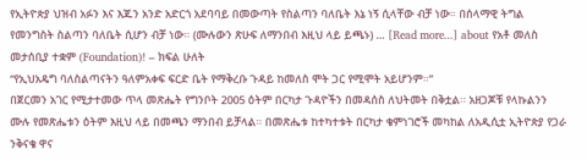የኢትዮጵያ ህዝብ አፉን እና እጁን አንድ አድርጎ አደባባይ በመውጣት የስልጣን ባለቤት እኔ ነኝ ሲላቸው ብቻ ነው። በሰላማዊ ትግል የመንግስት ስልጣን ባለቤት ሲሆን ብቻ ነው። (ሙሉውን ጽሁፍ ለማንበብ እዚህ ላይ ይጫኑ) … [Read more...] about የአቶ መለስ መታሰቢያ ተቋም (Foundation)! – ክፍል ሁለት
“የኢህአዴግ ባለስልጣናትን ዓለምአቀፍ ፍርድ ቤት የማቅረቡ ጉዳይ ከመለስ ሞት ጋር የሚሞት አይሆንም።”
በጀርመን አገር የሚታተመው ጥላ መጽሔት የግንቦት 2005 ዕትም በርካታ ጉዳዮችን በመዳሰስ ለህትመት በቅቷል፡፡ አዘጋጆቹ የላኩልንን ሙሉ የመጽሔቱን ዕትም እዚህ ላይ በመጫን ማንበብ ይቻላል፡፡ በመጽሔቱ ከተካተቱት በርካታ ቁምነገሮች መካከል ለአዲሲቷ ኢትዮጵያ የጋራ ንቅናቄ ዋና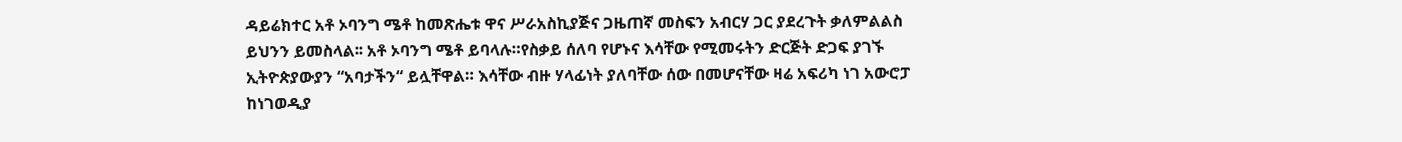ዳይሬክተር አቶ ኦባንግ ሜቶ ከመጽሔቱ ዋና ሥራአስኪያጅና ጋዜጠኛ መስፍን አብርሃ ጋር ያደረጉት ቃለምልልስ ይህንን ይመስላል፡፡ አቶ ኦባንግ ሜቶ ይባላሉ።የስቃይ ሰለባ የሆኑና እሳቸው የሚመሩትን ድርጅት ድጋፍ ያገኙ ኢትዮጵያውያን “አባታችን“ ይሏቸዋል። እሳቸው ብዙ ሃላፊነት ያለባቸው ሰው በመሆናቸው ዛሬ አፍሪካ ነገ አውሮፓ ከነገወዲያ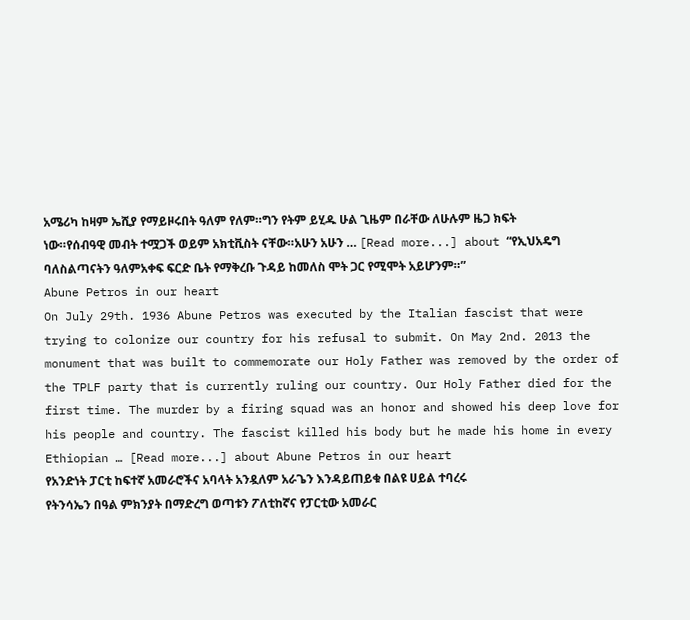አሜሪካ ከዛም ኤሺያ የማይዞሩበት ዓለም የለም።ግን የትም ይሂዱ ሁል ጊዜም በራቸው ለሁሉም ዜጋ ክፍት ነው።የሰብዓዊ መብት ተሟጋች ወይም አክቲቪስት ናቸው።አሁን አሁን … [Read more...] about “የኢህአዴግ ባለስልጣናትን ዓለምአቀፍ ፍርድ ቤት የማቅረቡ ጉዳይ ከመለስ ሞት ጋር የሚሞት አይሆንም።”
Abune Petros in our heart
On July 29th. 1936 Abune Petros was executed by the Italian fascist that were trying to colonize our country for his refusal to submit. On May 2nd. 2013 the monument that was built to commemorate our Holy Father was removed by the order of the TPLF party that is currently ruling our country. Our Holy Father died for the first time. The murder by a firing squad was an honor and showed his deep love for his people and country. The fascist killed his body but he made his home in every Ethiopian … [Read more...] about Abune Petros in our heart
የአንድነት ፓርቲ ከፍተኛ አመራሮችና አባላት አንዷለም አራጌን እንዳይጠይቁ በልዩ ሀይል ተባረሩ
የትንሳኤን በዓል ምክንያት በማድረግ ወጣቱን ፖለቲከኛና የፓርቲው አመራር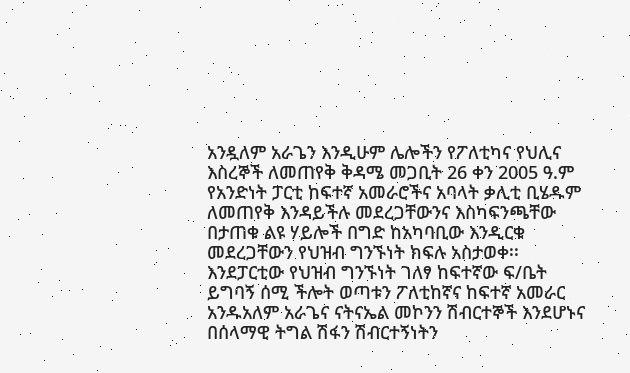አንዷለም አራጌን እንዲሁም ሌሎችን የፖለቲካና የህሊና እስረኞች ለመጠየቅ ቅዳሜ መጋቢት 26 ቀን 2005 ዓ.ም የአንድነት ፓርቲ ከፍተኛ አመራሮችና አባላት ቃሊቲ ቢሄዱም ለመጠየቅ እንዳይችሉ መደረጋቸውንና እስካፍንጫቸው በታጠቁ ልዩ ሃይሎች በግድ ከአካባቢው እንዲርቁ መደረጋቸውን የህዝብ ግንኙነት ክፍሉ አስታወቀ፡፡ እንደፓርቲው የህዝብ ግንኙነት ገለፃ ከፍተኛው ፍ/ቤት ይግባኝ ሰሚ ችሎት ወጣቱን ፖለቲከኛና ከፍተኛ አመራር አንዱአለም አራጌና ናትናኤል መኮንን ሽብርተኞች እንደሆኑና በሰላማዊ ትግል ሽፋን ሽብርተኝነትን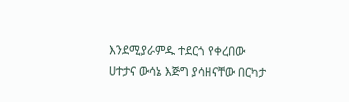እንደሚያራምዱ ተደርጎ የቀረበው ሀተታና ውሳኔ እጅግ ያሳዘናቸው በርካታ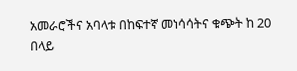አመራሮችና አባላቱ በከፍተኛ መነሳሳትና ቁጭት ከ 20 በላይ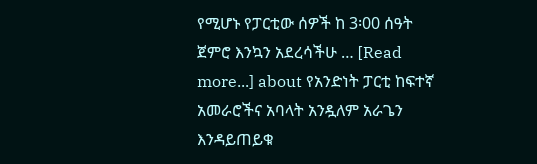የሚሆኑ የፓርቲው ሰዎች ከ 3፡00 ሰዓት ጀምሮ እንኳን አደረሳችሁ … [Read more...] about የአንድነት ፓርቲ ከፍተኛ አመራሮችና አባላት አንዷለም አራጌን እንዳይጠይቁ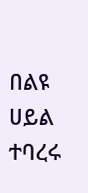በልዩ ሀይል ተባረሩ